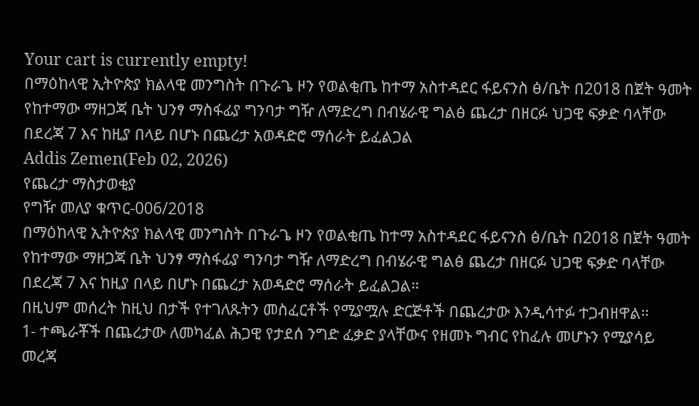Your cart is currently empty!
በማዕከላዊ ኢትዮጵያ ክልላዊ መንግስት በጉራጌ ዞን የወልቂጤ ከተማ አስተዳደር ፋይናንስ ፅ/ቤት በ2018 በጀት ዓመት የከተማው ማዘጋጃ ቤት ህንፃ ማስፋፊያ ግንባታ ግዥ ለማድረግ በብሄራዊ ግልፅ ጨረታ በዘርፉ ህጋዊ ፍቃድ ባላቸው በደረጃ 7 እና ከዚያ በላይ በሆኑ በጨረታ አወዳድሮ ማሰራት ይፈልጋል
Addis Zemen(Feb 02, 2026)
የጨረታ ማስታወቂያ
የግዥ መለያ ቁጥር-006/2018
በማዕከላዊ ኢትዮጵያ ክልላዊ መንግስት በጉራጌ ዞን የወልቂጤ ከተማ አስተዳደር ፋይናንስ ፅ/ቤት በ2018 በጀት ዓመት የከተማው ማዘጋጃ ቤት ህንፃ ማስፋፊያ ግንባታ ግዥ ለማድረግ በብሄራዊ ግልፅ ጨረታ በዘርፉ ህጋዊ ፍቃድ ባላቸው በደረጃ 7 እና ከዚያ በላይ በሆኑ በጨረታ አወዳድሮ ማሰራት ይፈልጋል።
በዚህም መሰረት ከዚህ በታች የተገለጹትን መስፈርቶች የሚያሟሉ ድርጅቶች በጨረታው እንዲሳተፉ ተጋብዘዋል።
1- ተጫራቾች በጨረታው ለመካፈል ሕጋዊ የታደሰ ንግድ ፈቃድ ያላቸውና የዘመኑ ግብር የከፈሉ መሆኑን የሚያሳይ መረጃ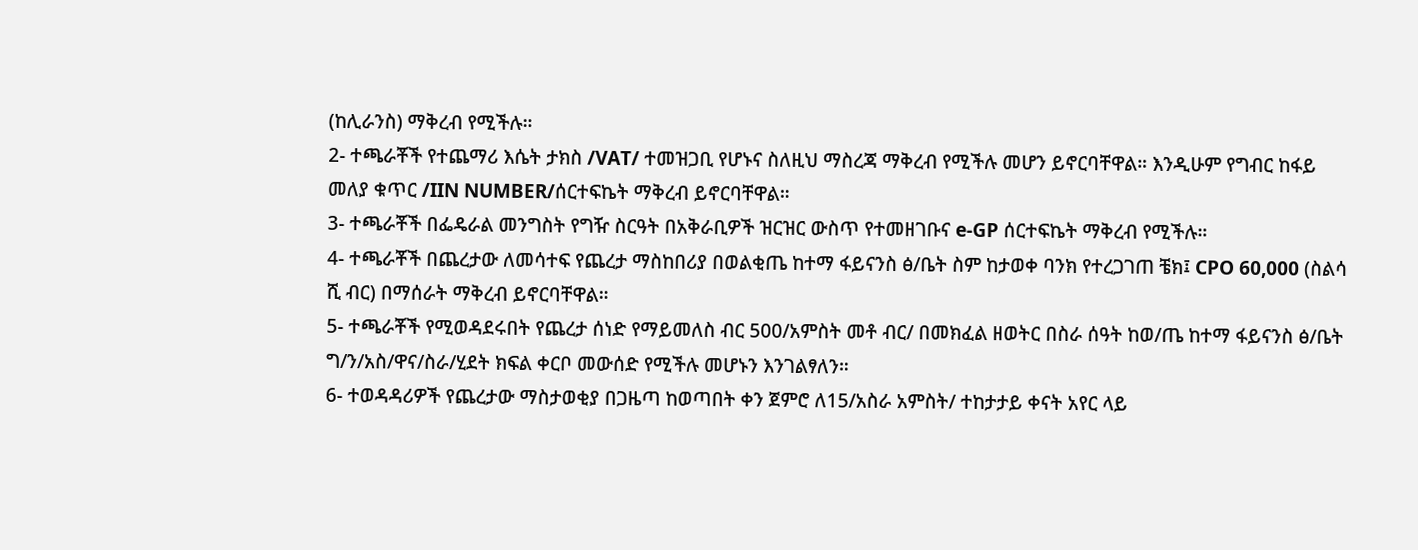(ከሊራንስ) ማቅረብ የሚችሉ።
2- ተጫራቾች የተጨማሪ እሴት ታክስ /VAT/ ተመዝጋቢ የሆኑና ስለዚህ ማስረጃ ማቅረብ የሚችሉ መሆን ይኖርባቸዋል። እንዲሁም የግብር ከፋይ መለያ ቁጥር /IIN NUMBER/ሰርተፍኬት ማቅረብ ይኖርባቸዋል።
3- ተጫራቾች በፌዴራል መንግስት የግዥ ስርዓት በአቅራቢዎች ዝርዝር ውስጥ የተመዘገቡና e-GP ሰርተፍኬት ማቅረብ የሚችሉ።
4- ተጫራቾች በጨረታው ለመሳተፍ የጨረታ ማስከበሪያ በወልቂጤ ከተማ ፋይናንስ ፅ/ቤት ስም ከታወቀ ባንክ የተረጋገጠ ቼክ፤ CPO 60,000 (ስልሳ ሺ ብር) በማሰራት ማቅረብ ይኖርባቸዋል።
5- ተጫራቾች የሚወዳደሩበት የጨረታ ሰነድ የማይመለስ ብር 500/አምስት መቶ ብር/ በመክፈል ዘወትር በስራ ሰዓት ከወ/ጤ ከተማ ፋይናንስ ፅ/ቤት ግ/ን/አስ/ዋና/ስራ/ሂደት ክፍል ቀርቦ መውሰድ የሚችሉ መሆኑን እንገልፃለን።
6- ተወዳዳሪዎች የጨረታው ማስታወቂያ በጋዜጣ ከወጣበት ቀን ጀምሮ ለ15/አስራ አምስት/ ተከታታይ ቀናት አየር ላይ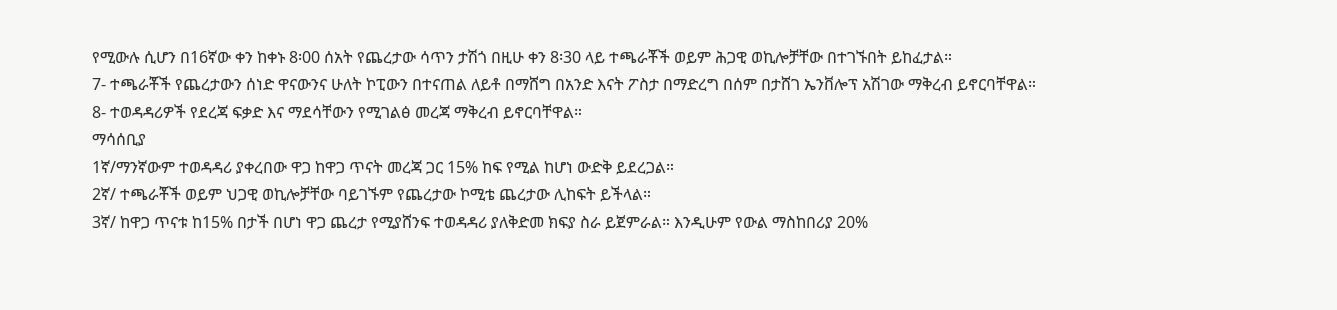የሚውሉ ሲሆን በ16ኛው ቀን ከቀኑ 8፡00 ሰአት የጨረታው ሳጥን ታሽጎ በዚሁ ቀን 8፡30 ላይ ተጫራቾች ወይም ሕጋዊ ወኪሎቻቸው በተገኙበት ይከፈታል።
7- ተጫራቾች የጨረታውን ሰነድ ዋናውንና ሁለት ኮፒውን በተናጠል ለይቶ በማሸግ በአንድ እናት ፖስታ በማድረግ በሰም በታሸገ ኤንቨሎፕ አሽገው ማቅረብ ይኖርባቸዋል።
8- ተወዳዳሪዎች የደረጃ ፍቃድ እና ማደሳቸውን የሚገልፅ መረጃ ማቅረብ ይኖርባቸዋል።
ማሳሰቢያ
1ኛ/ማንኛውም ተወዳዳሪ ያቀረበው ዋጋ ከዋጋ ጥናት መረጃ ጋር 15% ከፍ የሚል ከሆነ ውድቅ ይደረጋል።
2ኛ/ ተጫራቾች ወይም ህጋዊ ወኪሎቻቸው ባይገኙም የጨረታው ኮሚቴ ጨረታው ሊከፍት ይችላል።
3ኛ/ ከዋጋ ጥናቱ ከ15% በታች በሆነ ዋጋ ጨረታ የሚያሸንፍ ተወዳዳሪ ያለቅድመ ክፍያ ስራ ይጀምራል። እንዲሁም የውል ማስከበሪያ 20%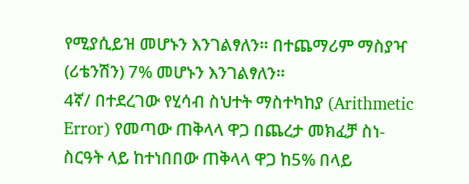የሚያሲይዝ መሆኑን እንገልፃለን። በተጨማሪም ማስያዣ (ሪቴንሽን) 7% መሆኑን እንገልፃለን።
4ኛ/ በተደረገው የሂሳብ ስህተት ማስተካከያ (Arithmetic Error) የመጣው ጠቅላላ ዋጋ በጨረታ መክፈቻ ስነ- ስርዓት ላይ ከተነበበው ጠቅላላ ዋጋ ከ5% በላይ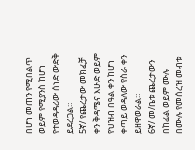በሆነ መጠን የሚበልጥ ወይም የሚያንስ ከሆነ የተወዳዳሪው ሰነድ ውድቅ ይደረጋል።
5ኛ/ የጨረታው መክፈቻ ቀን ቅዳሜና እሁድ ወይም የህዝብ በዓል ቀን ከሆነ ቀጣይ ወዳለው የስራ ቀን ይዘዋወራል።
6ኛ/ መ/ቤቱ ጨረታውን በከፊል ወይም ሙሉ በሙሉ የመሰረዝ መብቱ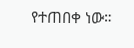የተጠበቀ ነው።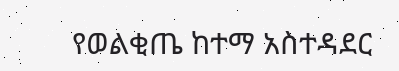የወልቂጤ ከተማ አስተዳደር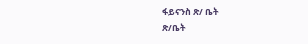ፋይናንስ ጽ/ ቤት
ጽ/ቤት